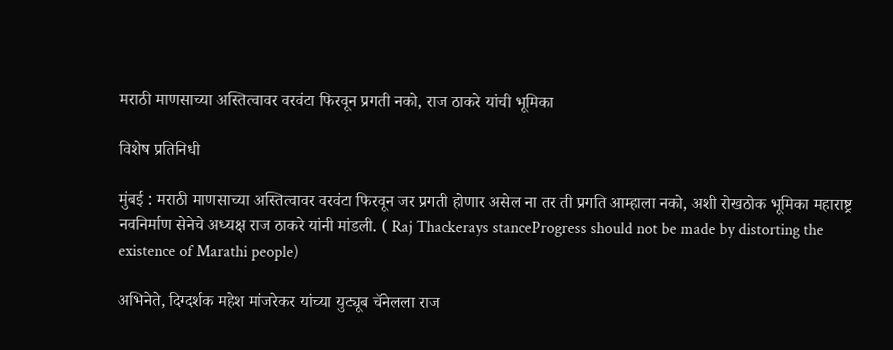मराठी माणसाच्या अस्तित्वावर वरवंटा फिरवून प्रगती नको, राज ठाकरे यांची भूमिका

विशेष प्रतिनिधी

मुंबई : मराठी माणसाच्या अस्तित्वावर वरवंटा फिरवून जर प्रगती होणार असेल ना तर ती प्रगति आम्हाला नको, अशी रोखठोक भूमिका महाराष्ट्र नवनिर्माण सेनेचे अध्यक्ष राज ठाकरे यांनी मांडली. ( Raj Thackerays stanceProgress should not be made by distorting the existence of Marathi people)

अभिनेते, दिग्दर्शक महेश मांजरेकर यांच्या युट्यूब चॅनेलला राज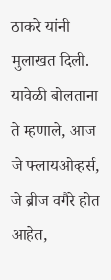ठाकरे यांनी मुलाखत दिली. यावेळी बोलताना ते म्हणाले, आज जे फ्लायओव्हर्स, जे ब्रीज वगैरे होत आहेत,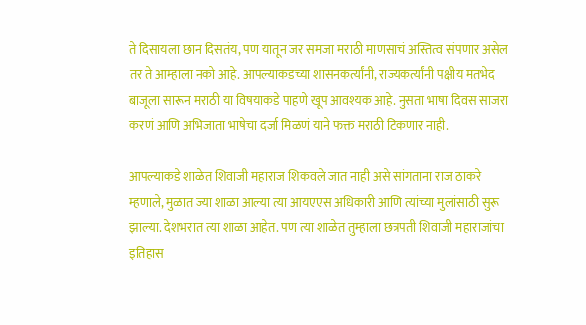ते दिसायला छान दिसतंय, पण यातून जर समजा मराठी माणसाचं अस्तित्व संपणार असेल तर ते आम्हाला नको आहे. आपल्याकडच्या शासनकर्त्यांनी, राज्यकर्त्यांनी पक्षीय मतभेद बाजूला सारून मराठी या विषयाकडे पाहणे खूप आवश्यक आहे. नुसता भाषा दिवस साजरा करणं आणि अभिजाता भाषेचा दर्जा मिळणं याने फक्त मराठी टिकणार नाही.

आपल्याकडे शाळेत शिवाजी महाराज शिकवले जात नाही असे सांगताना राज ठाकरे म्हणाले, मुळात ज्या शाळा आल्या त्या आयएएस अधिकारी आणि त्यांच्या मुलांसाठी सुरू झाल्या. देशभरात त्या शाळा आहेत. पण त्या शाळेत तुम्हाला छत्रपती शिवाजी महाराजांचा इतिहास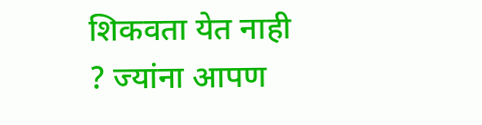शिकवता येत नाही ? ज्यांना आपण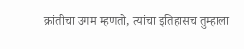क्रांतीचा उगम म्हणतो, त्यांचा इतिहासच तुम्हाला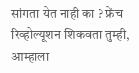सांगता येत नाही का ? फ्रेंच रिव्होल्यूशन शिकवता तुम्ही, आम्हाला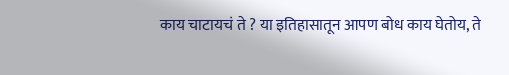काय चाटायचं ते ? या इतिहासातून आपण बोध काय घेतोय, ते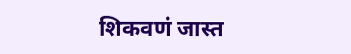शिकवणं जास्त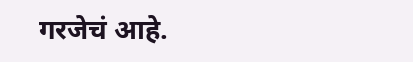गरजेचं आहे.